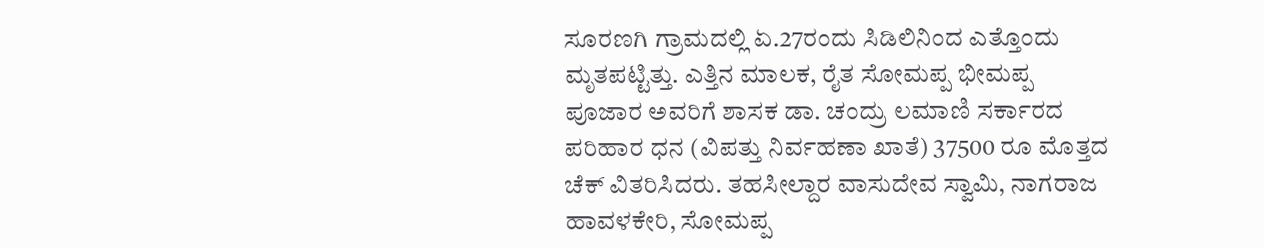ಸೂರಣಗಿ ಗ್ರಾಮದಲ್ಲಿ ಏ.27ರಂದು ಸಿಡಿಲಿನಿಂದ ಎತ್ತೊಂದು ಮೃತಪಟ್ಟಿತ್ತು. ಎತ್ತಿನ ಮಾಲಕ, ರೈತ ಸೋಮಪ್ಪ ಭೀಮಪ್ಪ ಪೂಜಾರ ಅವರಿಗೆ ಶಾಸಕ ಡಾ. ಚಂದ್ರು ಲಮಾಣಿ ಸರ್ಕಾರದ ಪರಿಹಾರ ಧನ (ವಿಪತ್ತು ನಿರ್ವಹಣಾ ಖಾತೆ) 37500 ರೂ ಮೊತ್ತದ ಚೆಕ್ ವಿತರಿಸಿದರು. ತಹಸೀಲ್ದಾರ ವಾಸುದೇವ ಸ್ವಾಮಿ, ನಾಗರಾಜ ಹಾವಳಕೇರಿ, ಸೋಮಪ್ಪ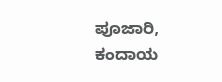ಪೂಜಾರಿ, ಕಂದಾಯ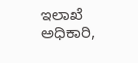ಇಲಾಖೆ ಅಧಿಕಾರಿ,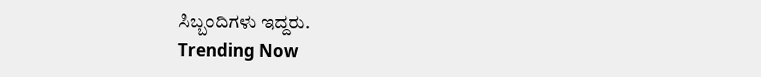ಸಿಬ್ಬಂದಿಗಳು ಇದ್ದರು.
Trending Now